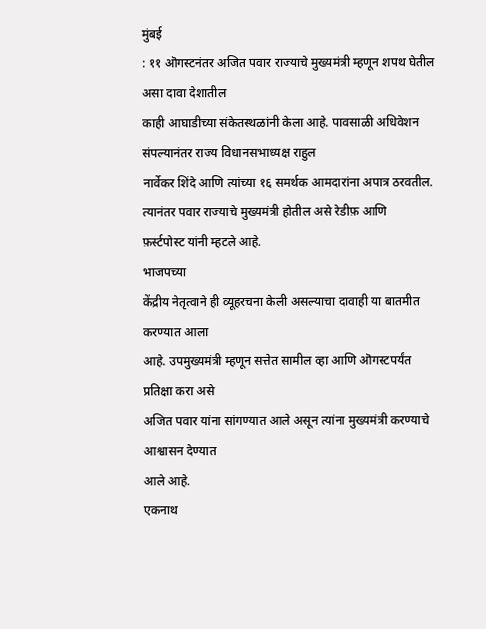मुंबई
: ११ ऒगस्टनंतर अजित पवार राज्याचे मुख्यमंत्री म्हणून शपथ घेतील असा दावा देशातील
काही आघाडीच्या संकेतस्थळांनी केला आहे. पावसाळी अधिवेशन संपल्यानंतर राज्य विधानसभाध्यक्ष राहुल
नार्वेकर शिंदे आणि त्यांच्या १६ समर्थक आमदारांना अपात्र ठरवतील. त्यानंतर पवार राज्याचे मुख्यमंत्री होतील असे रेडीफ़ आणि
फ़र्स्टपोस्ट यांनी म्हटले आहे.
भाजपच्या
केंद्रीय नेतृत्वाने ही व्यूहरचना केली असल्याचा दावाही या बातमीत करण्यात आला
आहे. उपमुख्यमंत्री म्हणून सत्तेत सामील व्हा आणि ऒगस्टपर्यंत प्रतिक्षा करा असे
अजित पवार यांना सांगण्यात आले असून त्यांना मुख्यमंत्री करण्याचे आश्वासन देण्यात
आले आहे.
एकनाथ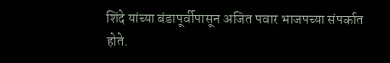शिंदे यांच्या बंडापूर्वीपासून अजित पवार भाजपच्या संपर्कात होते.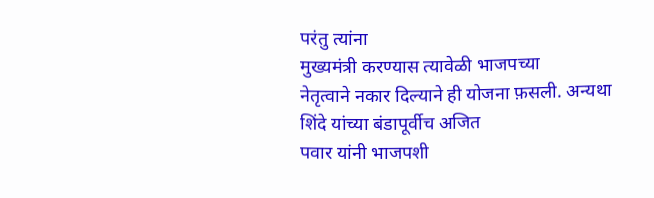परंतु त्यांना
मुख्यमंत्री करण्यास त्यावेळी भाजपच्या
नेतृत्वाने नकार दिल्याने ही योजना फ़सली. अन्यथा शिंदे यांच्या बंडापूर्वीच अजित
पवार यांनी भाजपशी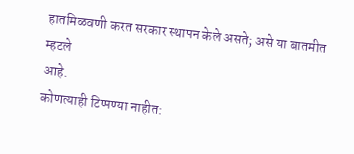हातमिळवणी करत सरकार स्थापन केले असते; असे या बातमीत म्हटले
आहे.
कोणत्याही टिप्पण्या नाहीत: